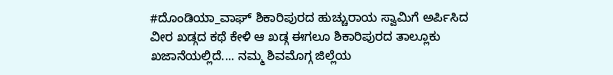#ದೊಂಡಿಯಾ_ವಾಘ್ ಶಿಕಾರಿಪುರದ ಹುಚ್ಚುರಾಯ ಸ್ವಾಮಿಗೆ ಅರ್ಪಿಸಿದ ವೀರ ಖಡ್ಗದ ಕಥೆ ಕೇಳಿ ಆ ಖಡ್ಗ ಈಗಲೂ ಶಿಕಾರಿಪುರದ ತಾಲ್ಲೂಕು ಖಜಾನೆಯಲ್ಲಿದೆ.... ನಮ್ಮ ಶಿವಮೊಗ್ಗ ಜಿಲ್ಲೆಯ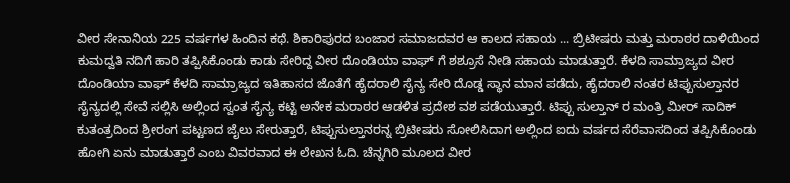ವೀರ ಸೇನಾನಿಯ 225 ವರ್ಷಗಳ ಹಿಂದಿನ ಕಥೆ. ಶಿಕಾರಿಪುರದ ಬಂಜಾರ ಸಮಾಜದವರ ಆ ಕಾಲದ ಸಹಾಯ ... ಬ್ರಿಟೀಷರು ಮತ್ತು ಮರಾಠರ ದಾಳಿಯಿಂದ ಕುಮದ್ವತಿ ನದಿಗೆ ಹಾರಿ ತಪ್ಪಿಸಿಕೊಂಡು ಕಾಡು ಸೇರಿದ್ದ ವೀರ ದೊಂಡಿಯಾ ವಾಘ್ ಗೆ ಶಶ್ರೂಸೆ ನೀಡಿ ಸಹಾಯ ಮಾಡುತ್ತಾರೆ. ಕೆಳದಿ ಸಾಮ್ರಾಜ್ಯದ ವೀರ ದೊಂಡಿಯಾ ವಾಘ್ ಕೆಳದಿ ಸಾಮ್ರಾಜ್ಯದ ಇತಿಹಾಸದ ಜೊತೆಗೆ ಹೈದರಾಲಿ ಸೈನ್ಯ ಸೇರಿ ದೊಡ್ಡ ಸ್ಥಾನ ಮಾನ ಪಡೆದು, ಹೈದರಾಲಿ ನಂತರ ಟಿಪ್ಪುಸುಲ್ತಾನರ ಸೈನ್ಯದಲ್ಲಿ ಸೇವೆ ಸಲ್ಲಿಸಿ ಅಲ್ಲಿಂದ ಸ್ವಂತ ಸೈನ್ಯ ಕಟ್ಟಿ ಅನೇಕ ಮರಾಠರ ಆಡಳಿತ ಪ್ರದೇಶ ವಶ ಪಡೆಯುತ್ತಾರೆ. ಟಿಪ್ಪು ಸುಲ್ತಾನ್ ರ ಮಂತ್ರಿ ಮೀರ್ ಸಾದಿಕ್ ಕುತಂತ್ರದಿಂದ ಶ್ರೀರಂಗ ಪಟ್ಟಣದ ಜೈಲು ಸೇರುತ್ತಾರೆ, ಟಿಪ್ಪುಸುಲ್ತಾನರನ್ನ ಬ್ರಿಟೀಷರು ಸೋಲಿಸಿದಾಗ ಅಲ್ಲಿಂದ ಐದು ವರ್ಷದ ಸೆರೆವಾಸದಿಂದ ತಪ್ಪಿಸಿಕೊಂಡು ಹೋಗಿ ಏನು ಮಾಡುತ್ತಾರೆ ಎಂಬ ವಿವರವಾದ ಈ ಲೇಖನ ಓದಿ. ಚೆನ್ನಗಿರಿ ಮೂಲದ ವೀರ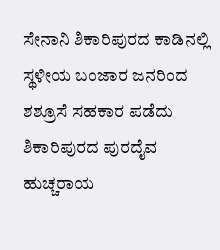ಸೇನಾನಿ ಶಿಕಾರಿಪುರದ ಕಾಡಿನಲ್ಲಿ ಸ್ಥಳೀಯ ಬಂಜಾರ ಜನರಿಂದ ಶಶ್ರೂಸೆ ಸಹಕಾರ ಪಡೆದು ಶಿಕಾರಿಪುರದ ಪುರದೈವ ಹುಚ್ಚರಾಯ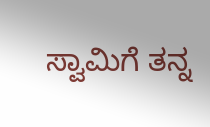ಸ್ವಾಮಿಗೆ ತನ್ನ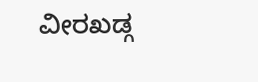ವೀರಖಡ್ಗ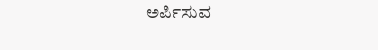ಅರ್ಪಿಸುವ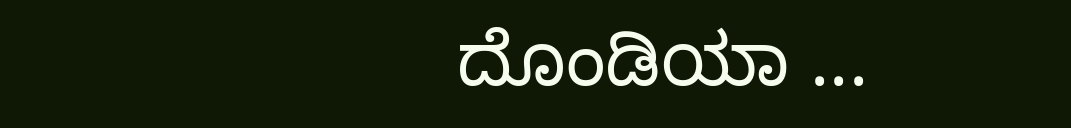ದೊಂಡಿಯಾ ...